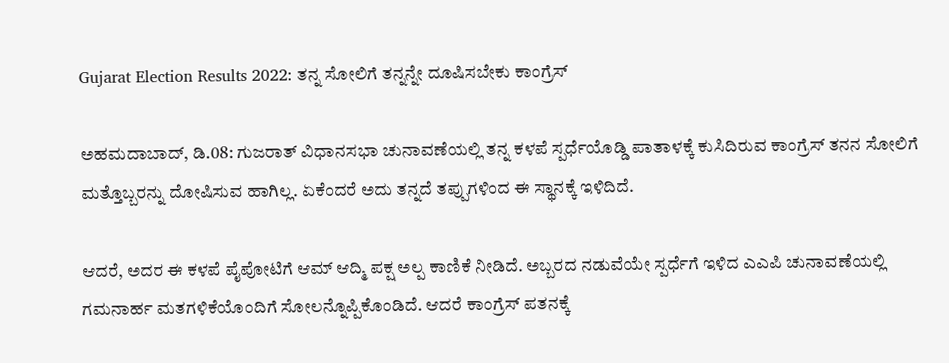Gujarat Election Results 2022: ತನ್ನ ಸೋಲಿಗೆ ತನ್ನನ್ನೇ ದೂಷಿಸಬೇಕು ಕಾಂಗ್ರೆಸ್

ಅಹಮದಾಬಾದ್, ಡಿ.08: ಗುಜರಾತ್ ವಿಧಾನಸಭಾ ಚುನಾವಣೆಯಲ್ಲಿ ತನ್ನ ಕಳಪೆ ಸ್ಪರ್ಧೆಯೊಡ್ಡಿ ಪಾತಾಳಕ್ಕೆ ಕುಸಿದಿರುವ ಕಾಂಗ್ರೆಸ್ ತನನ ಸೋಲಿಗೆ ಮತ್ತೊಬ್ಬರನ್ನು ದೋಷಿಸುವ ಹಾಗಿಲ್ಲ. ಏಕೆಂದರೆ ಅದು ತನ್ನದೆ ತಪ್ಪುಗಳಿಂದ ಈ ಸ್ಥಾನಕ್ಕೆ ಇಳಿದಿದೆ.

ಆದರೆ, ಅದರ ಈ ಕಳಪೆ ಪೈಪೋಟಿಗೆ ಆಮ್ ಆದ್ಮಿ ಪಕ್ಷ ಅಲ್ಪ ಕಾಣಿಕೆ ನೀಡಿದೆ. ಅಬ್ಬರದ ನಡುವೆಯೇ ಸ್ಪರ್ಧೆಗೆ ಇಳಿದ ಎಎಪಿ ಚುನಾವಣೆಯಲ್ಲಿ ಗಮನಾರ್ಹ ಮತಗಳಿಕೆಯೊಂದಿಗೆ ಸೋಲನ್ನೊಪ್ಪಿಕೊಂಡಿದೆ. ಆದರೆ ಕಾಂಗ್ರೆಸ್ ಪತನಕ್ಕೆ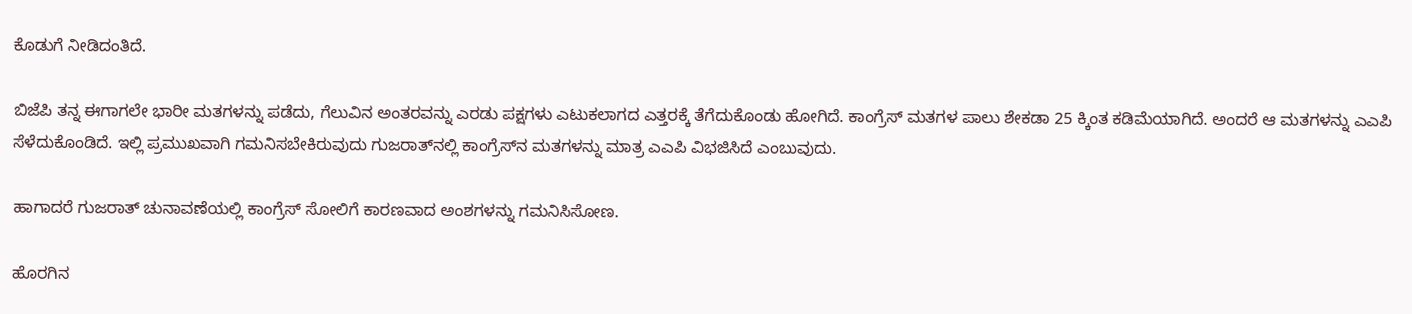ಕೊಡುಗೆ ನೀಡಿದಂತಿದೆ.

ಬಿಜೆಪಿ ತನ್ನ ಈಗಾಗಲೇ ಭಾರೀ ಮತಗಳನ್ನು ಪಡೆದು, ಗೆಲುವಿನ ಅಂತರವನ್ನು ಎರಡು ಪಕ್ಷಗಳು ಎಟುಕಲಾಗದ ಎತ್ತರಕ್ಕೆ ತೆಗೆದುಕೊಂಡು ಹೋಗಿದೆ. ಕಾಂಗ್ರೆಸ್ ಮತಗಳ ಪಾಲು ಶೇಕಡಾ 25 ಕ್ಕಿಂತ ಕಡಿಮೆಯಾಗಿದೆ. ಅಂದರೆ ಆ ಮತಗಳನ್ನು ಎಎಪಿ ಸೆಳೆದುಕೊಂಡಿದೆ. ಇಲ್ಲಿ ಪ್ರಮುಖವಾಗಿ ಗಮನಿಸಬೇಕಿರುವುದು ಗುಜರಾತ್‌ನಲ್ಲಿ ಕಾಂಗ್ರೆಸ್‌ನ ಮತಗಳನ್ನು ಮಾತ್ರ ಎಎಪಿ ವಿಭಜಿಸಿದೆ ಎಂಬುವುದು.

ಹಾಗಾದರೆ ಗುಜರಾತ್ ಚುನಾವಣೆಯಲ್ಲಿ ಕಾಂಗ್ರೆಸ್ ಸೋಲಿಗೆ ಕಾರಣವಾದ ಅಂಶಗಳನ್ನು ಗಮನಿಸಿಸೋಣ.

ಹೊರಗಿನ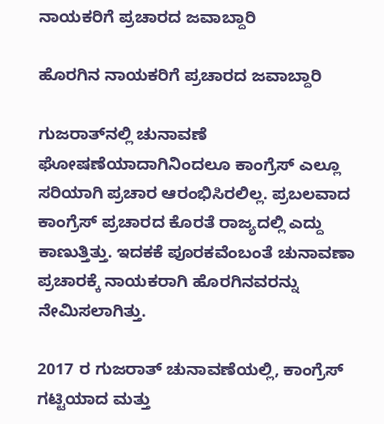ನಾಯಕರಿಗೆ ಪ್ರಚಾರದ ಜವಾಬ್ದಾರಿ

ಹೊರಗಿನ ನಾಯಕರಿಗೆ ಪ್ರಚಾರದ ಜವಾಬ್ದಾರಿ

ಗುಜರಾತ್‌ನಲ್ಲಿ ಚುನಾವಣೆ ಘೋಷಣೆಯಾದಾಗಿನಿಂದಲೂ ಕಾಂಗ್ರೆಸ್ ಎಲ್ಲೂ ಸರಿಯಾಗಿ ಪ್ರಚಾರ ಆರಂಭಿಸಿರಲಿಲ್ಲ. ಪ್ರಬಲವಾದ ಕಾಂಗ್ರೆಸ್ ಪ್ರಚಾರದ ಕೊರತೆ ರಾಜ್ಯದಲ್ಲಿ ಎದ್ದು ಕಾಣುತ್ತಿತ್ತು. ಇದಕಕೆ ಪೂರಕವೆಂಬಂತೆ ಚುನಾವಣಾ ಪ್ರಚಾರಕ್ಕೆ ನಾಯಕರಾಗಿ ಹೊರಗಿನವರನ್ನು ನೇಮಿಸಲಾಗಿತ್ತು.

2017 ರ ಗುಜರಾತ್ ಚುನಾವಣೆಯಲ್ಲಿ, ಕಾಂಗ್ರೆಸ್ ಗಟ್ಟಿಯಾದ ಮತ್ತು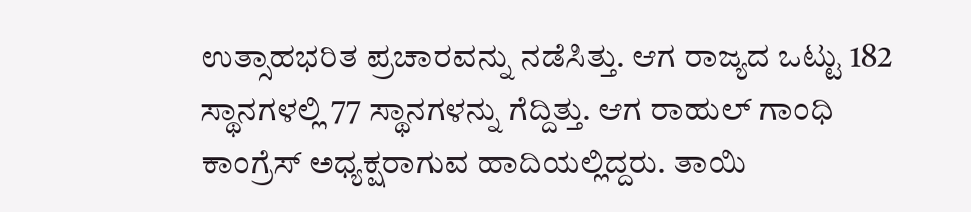ಉತ್ಸಾಹಭರಿತ ಪ್ರಚಾರವನ್ನು ನಡೆಸಿತ್ತು. ಆಗ ರಾಜ್ಯದ ಒಟ್ಟು 182 ಸ್ಥಾನಗಳಲ್ಲಿ 77 ಸ್ಥಾನಗಳನ್ನು ಗೆದ್ದಿತ್ತು. ಆಗ ರಾಹುಲ್ ಗಾಂಧಿ ಕಾಂಗ್ರೆಸ್ ಅಧ್ಯಕ್ಷರಾಗುವ ಹಾದಿಯಲ್ಲಿದ್ದರು. ತಾಯಿ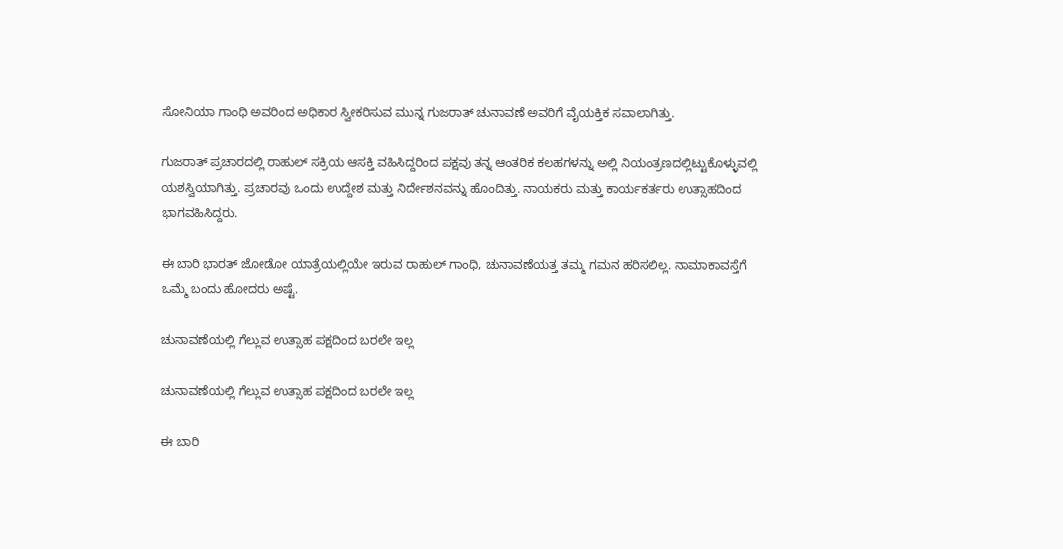ಸೋನಿಯಾ ಗಾಂಧಿ ಅವರಿಂದ ಅಧಿಕಾರ ಸ್ವೀಕರಿಸುವ ಮುನ್ನ ಗುಜರಾತ್ ಚುನಾವಣೆ ಅವರಿಗೆ ವೈಯಕ್ತಿಕ ಸವಾಲಾಗಿತ್ತು.

ಗುಜರಾತ್ ಪ್ರಚಾರದಲ್ಲಿ ರಾಹುಲ್ ಸಕ್ರಿಯ ಆಸಕ್ತಿ ವಹಿಸಿದ್ದರಿಂದ ಪಕ್ಷವು ತನ್ನ ಆಂತರಿಕ ಕಲಹಗಳನ್ನು ಅಲ್ಲಿ ನಿಯಂತ್ರಣದಲ್ಲಿಟ್ಟುಕೊಳ್ಳುವಲ್ಲಿ ಯಶಸ್ವಿಯಾಗಿತ್ತು. ಪ್ರಚಾರವು ಒಂದು ಉದ್ದೇಶ ಮತ್ತು ನಿರ್ದೇಶನವನ್ನು ಹೊಂದಿತ್ತು. ನಾಯಕರು ಮತ್ತು ಕಾರ್ಯಕರ್ತರು ಉತ್ಸಾಹದಿಂದ ಭಾಗವಹಿಸಿದ್ದರು.

ಈ ಬಾರಿ ಭಾರತ್ ಜೋಡೋ ಯಾತ್ರೆಯಲ್ಲಿಯೇ ಇರುವ ರಾಹುಲ್ ಗಾಂಧಿ, ಚುನಾವಣೆಯತ್ತ ತಮ್ಮ ಗಮನ ಹರಿಸಲಿಲ್ಲ. ನಾಮಾಕಾವಸ್ತೆಗೆ ಒಮ್ಮೆ ಬಂದು ಹೋದರು ಅಷ್ಟೆ.

ಚುನಾವಣೆಯಲ್ಲಿ ಗೆಲ್ಲುವ ಉತ್ಸಾಹ ಪಕ್ಷದಿಂದ ಬರಲೇ ಇಲ್ಲ

ಚುನಾವಣೆಯಲ್ಲಿ ಗೆಲ್ಲುವ ಉತ್ಸಾಹ ಪಕ್ಷದಿಂದ ಬರಲೇ ಇಲ್ಲ

ಈ ಬಾರಿ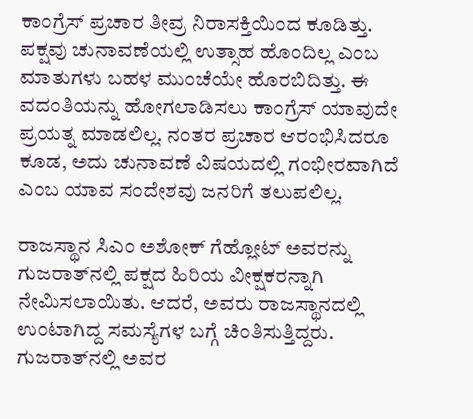ಕಾಂಗ್ರೆಸ್ ಪ್ರಚಾರ ತೀವ್ರ ನಿರಾಸಕ್ತಿಯಿಂದ ಕೂಡಿತ್ತು. ಪಕ್ಷವು ಚುನಾವಣೆಯಲ್ಲಿ ಉತ್ಸಾಹ ಹೊಂದಿಲ್ಲ ಎಂಬ ಮಾತುಗಳು ಬಹಳ ಮುಂಚೆಯೇ ಹೊರಬಿದಿತ್ತು. ಈ ವದಂತಿಯನ್ನು ಹೋಗಲಾಡಿಸಲು ಕಾಂಗ್ರೆಸ್ ಯಾವುದೇ ಪ್ರಯತ್ನ ಮಾಡಲಿಲ್ಲ. ನಂತರ ಪ್ರಚಾರ ಆರಂಭಿಸಿದರೂ ಕೂಡ, ಅದು ಚುನಾವಣೆ ವಿಷಯದಲ್ಲಿ ಗಂಭೀರವಾಗಿದೆ ಎಂಬ ಯಾವ ಸಂದೇಶವು ಜನರಿಗೆ ತಲುಪಲಿಲ್ಲ.

ರಾಜಸ್ಥಾನ ಸಿಎಂ ಅಶೋಕ್ ಗೆಹ್ಲೋಟ್ ಅವರನ್ನು ಗುಜರಾತ್‌ನಲ್ಲಿ ಪಕ್ಷದ ಹಿರಿಯ ವೀಕ್ಷಕರನ್ನಾಗಿ ನೇಮಿಸಲಾಯಿತು. ಆದರೆ, ಅವರು ರಾಜಸ್ಥಾನದಲ್ಲಿ ಉಂಟಾಗಿದ್ದ ಸಮಸ್ಯೆಗಳ ಬಗ್ಗೆ ಚಿಂತಿಸುತ್ತಿದ್ದರು. ಗುಜರಾತ್‌ನಲ್ಲಿ ಅವರ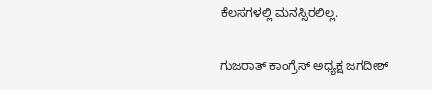ಕೆಲಸಗಳಲ್ಲಿ ಮನಸ್ಸಿರಲಿಲ್ಲ.

ಗುಜರಾತ್ ಕಾಂಗ್ರೆಸ್ ಅಧ್ಯಕ್ಷ ಜಗದೀಶ್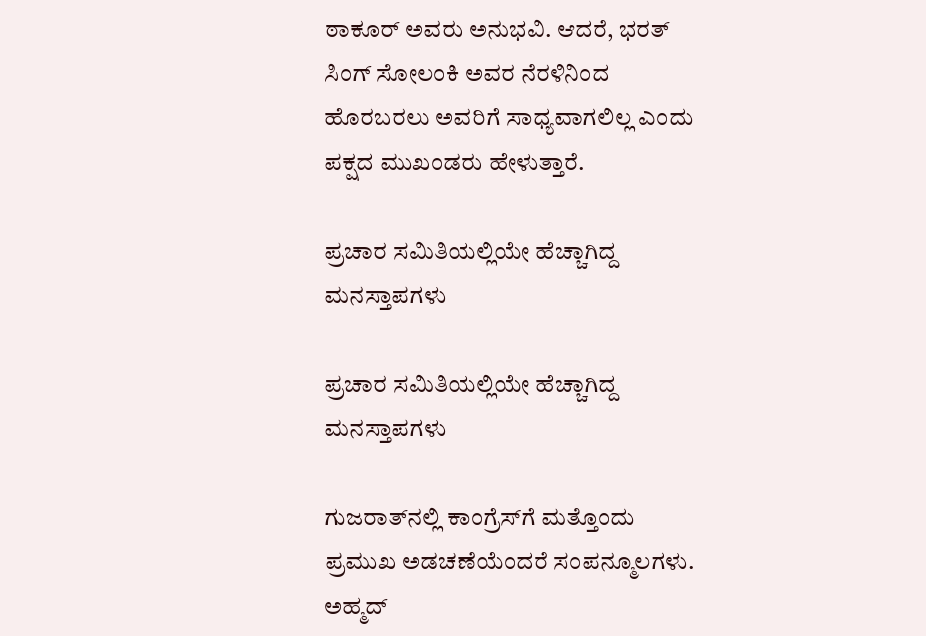ಠಾಕೂರ್ ಅವರು ಅನುಭವಿ. ಆದರೆ, ಭರತ್ ಸಿಂಗ್ ಸೋಲಂಕಿ ಅವರ ನೆರಳಿನಿಂದ ಹೊರಬರಲು ಅವರಿಗೆ ಸಾಧ್ಯವಾಗಲಿಲ್ಲ ಎಂದು ಪಕ್ಷದ ಮುಖಂಡರು ಹೇಳುತ್ತಾರೆ.

ಪ್ರಚಾರ ಸಮಿತಿಯಲ್ಲಿಯೇ ಹೆಚ್ಚಾಗಿದ್ದ ಮನಸ್ತಾಪಗಳು

ಪ್ರಚಾರ ಸಮಿತಿಯಲ್ಲಿಯೇ ಹೆಚ್ಚಾಗಿದ್ದ ಮನಸ್ತಾಪಗಳು

ಗುಜರಾತ್‌ನಲ್ಲಿ ಕಾಂಗ್ರೆಸ್‌ಗೆ ಮತ್ತೊಂದು ಪ್ರಮುಖ ಅಡಚಣೆಯೆಂದರೆ ಸಂಪನ್ಮೂಲಗಳು. ಅಹ್ಮದ್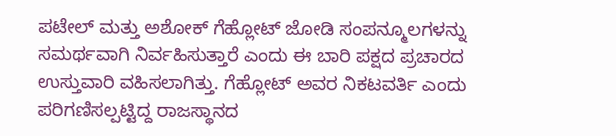ಪಟೇಲ್ ಮತ್ತು ಅಶೋಕ್ ಗೆಹ್ಲೋಟ್ ಜೋಡಿ ಸಂಪನ್ಮೂಲಗಳನ್ನು ಸಮರ್ಥವಾಗಿ ನಿರ್ವಹಿಸುತ್ತಾರೆ ಎಂದು ಈ ಬಾರಿ ಪಕ್ಷದ ಪ್ರಚಾರದ ಉಸ್ತುವಾರಿ ವಹಿಸಲಾಗಿತ್ತು. ಗೆಹ್ಲೋಟ್ ಅವರ ನಿಕಟವರ್ತಿ ಎಂದು ಪರಿಗಣಿಸಲ್ಪಟ್ಟಿದ್ದ ರಾಜಸ್ಥಾನದ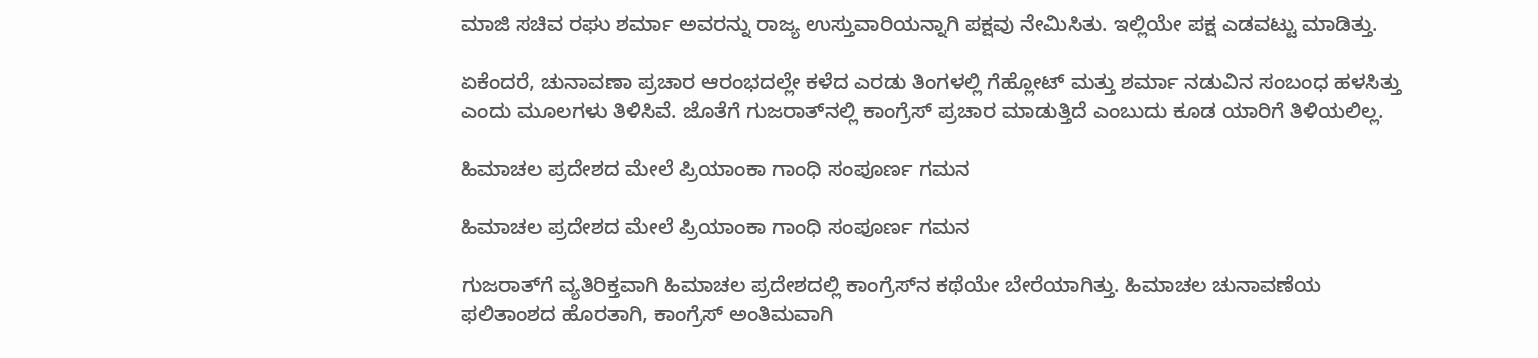ಮಾಜಿ ಸಚಿವ ರಘು ಶರ್ಮಾ ಅವರನ್ನು ರಾಜ್ಯ ಉಸ್ತುವಾರಿಯನ್ನಾಗಿ ಪಕ್ಷವು ನೇಮಿಸಿತು. ಇಲ್ಲಿಯೇ ಪಕ್ಷ ಎಡವಟ್ಟು ಮಾಡಿತ್ತು.

ಏಕೆಂದರೆ, ಚುನಾವಣಾ ಪ್ರಚಾರ ಆರಂಭದಲ್ಲೇ ಕಳೆದ ಎರಡು ತಿಂಗಳಲ್ಲಿ ಗೆಹ್ಲೋಟ್ ಮತ್ತು ಶರ್ಮಾ ನಡುವಿನ ಸಂಬಂಧ ಹಳಸಿತ್ತು ಎಂದು ಮೂಲಗಳು ತಿಳಿಸಿವೆ. ಜೊತೆಗೆ ಗುಜರಾತ್‌ನಲ್ಲಿ ಕಾಂಗ್ರೆಸ್‌ ಪ್ರಚಾರ ಮಾಡುತ್ತಿದೆ ಎಂಬುದು ಕೂಡ ಯಾರಿಗೆ ತಿಳಿಯಲಿಲ್ಲ.

ಹಿಮಾಚಲ ಪ್ರದೇಶದ ಮೇಲೆ ಪ್ರಿಯಾಂಕಾ ಗಾಂಧಿ ಸಂಪೂರ್ಣ ಗಮನ

ಹಿಮಾಚಲ ಪ್ರದೇಶದ ಮೇಲೆ ಪ್ರಿಯಾಂಕಾ ಗಾಂಧಿ ಸಂಪೂರ್ಣ ಗಮನ

ಗುಜರಾತ್‌ಗೆ ವ್ಯತಿರಿಕ್ತವಾಗಿ ಹಿಮಾಚಲ ಪ್ರದೇಶದಲ್ಲಿ ಕಾಂಗ್ರೆಸ್‌ನ ಕಥೆಯೇ ಬೇರೆಯಾಗಿತ್ತು. ಹಿಮಾಚಲ ಚುನಾವಣೆಯ ಫಲಿತಾಂಶದ ಹೊರತಾಗಿ, ಕಾಂಗ್ರೆಸ್ ಅಂತಿಮವಾಗಿ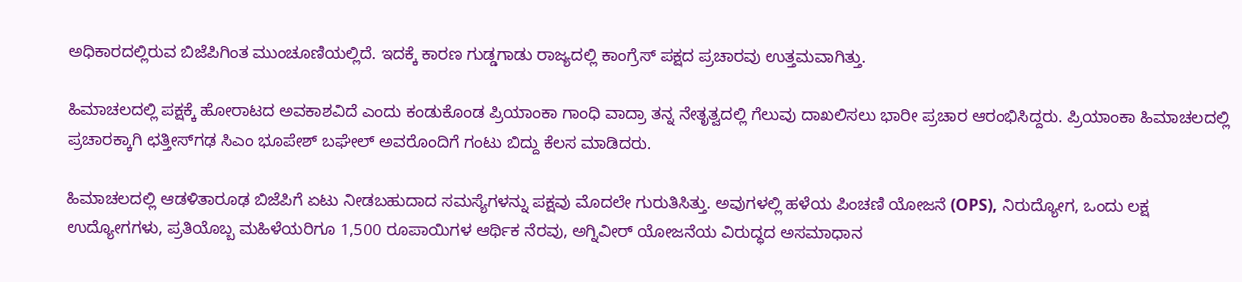ಅಧಿಕಾರದಲ್ಲಿರುವ ಬಿಜೆಪಿಗಿಂತ ಮುಂಚೂಣಿಯಲ್ಲಿದೆ. ಇದಕ್ಕೆ ಕಾರಣ ಗುಡ್ಡಗಾಡು ರಾಜ್ಯದಲ್ಲಿ ಕಾಂಗ್ರೆಸ್ ಪಕ್ಷದ ಪ್ರಚಾರವು ಉತ್ತಮವಾಗಿತ್ತು.

ಹಿಮಾಚಲದಲ್ಲಿ ಪಕ್ಷಕ್ಕೆ ಹೋರಾಟದ ಅವಕಾಶವಿದೆ ಎಂದು ಕಂಡುಕೊಂಡ ಪ್ರಿಯಾಂಕಾ ಗಾಂಧಿ ವಾದ್ರಾ ತನ್ನ ನೇತೃತ್ವದಲ್ಲಿ ಗೆಲುವು ದಾಖಲಿಸಲು ಭಾರೀ ಪ್ರಚಾರ ಆರಂಭಿಸಿದ್ದರು. ಪ್ರಿಯಾಂಕಾ ಹಿಮಾಚಲದಲ್ಲಿ ಪ್ರಚಾರಕ್ಕಾಗಿ ಛತ್ತೀಸ್‌ಗಢ ಸಿಎಂ ಭೂಪೇಶ್ ಬಘೇಲ್ ಅವರೊಂದಿಗೆ ಗಂಟು ಬಿದ್ದು ಕೆಲಸ ಮಾಡಿದರು.

ಹಿಮಾಚಲದಲ್ಲಿ ಆಡಳಿತಾರೂಢ ಬಿಜೆಪಿಗೆ ಏಟು ನೀಡಬಹುದಾದ ಸಮಸ್ಯೆಗಳನ್ನು ಪಕ್ಷವು ಮೊದಲೇ ಗುರುತಿಸಿತ್ತು. ಅವುಗಳಲ್ಲಿ ಹಳೆಯ ಪಿಂಚಣಿ ಯೋಜನೆ (OPS), ನಿರುದ್ಯೋಗ, ಒಂದು ಲಕ್ಷ ಉದ್ಯೋಗಗಳು, ಪ್ರತಿಯೊಬ್ಬ ಮಹಿಳೆಯರಿಗೂ 1,500 ರೂಪಾಯಿಗಳ ಆರ್ಥಿಕ ನೆರವು, ಅಗ್ನಿವೀರ್ ಯೋಜನೆಯ ವಿರುದ್ಧದ ಅಸಮಾಧಾನ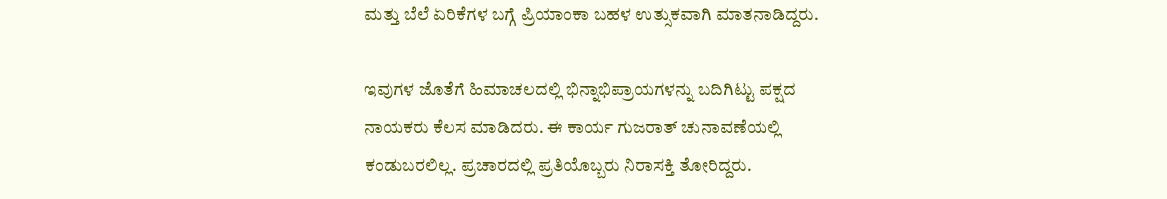ಮತ್ತು ಬೆಲೆ ಏರಿಕೆಗಳ ಬಗ್ಗೆ ಪ್ರಿಯಾಂಕಾ ಬಹಳ ಉತ್ಸುಕವಾಗಿ ಮಾತನಾಡಿದ್ದರು.

ಇವುಗಳ ಜೊತೆಗೆ ಹಿಮಾಚಲದಲ್ಲಿ ಭಿನ್ನಾಭಿಪ್ರಾಯಗಳನ್ನು ಬದಿಗಿಟ್ಟು ಪಕ್ಷದ ನಾಯಕರು ಕೆಲಸ ಮಾಡಿದರು. ಈ ಕಾರ್ಯ ಗುಜರಾತ್ ಚುನಾವಣೆಯಲ್ಲಿ ಕಂಡುಬರಲಿಲ್ಲ. ಪ್ರಚಾರದಲ್ಲಿ ಪ್ರತಿಯೊಬ್ಬರು ನಿರಾಸಕ್ತಿ ತೋರಿದ್ದರು.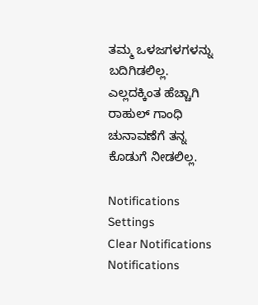ತಮ್ಮ ಒಳಜಗಳಗಳನ್ನು ಬದಿಗಿಡಲಿಲ್ಲ. ಎಲ್ಲದಕ್ಕಿಂತ ಹೆಚ್ಚಾಗಿ ರಾಹುಲ್ ಗಾಂಧಿ ಚುನಾವಣೆಗೆ ತನ್ನ ಕೊಡುಗೆ ನೀಡಲಿಲ್ಲ.

Notifications
Settings
Clear Notifications
Notifications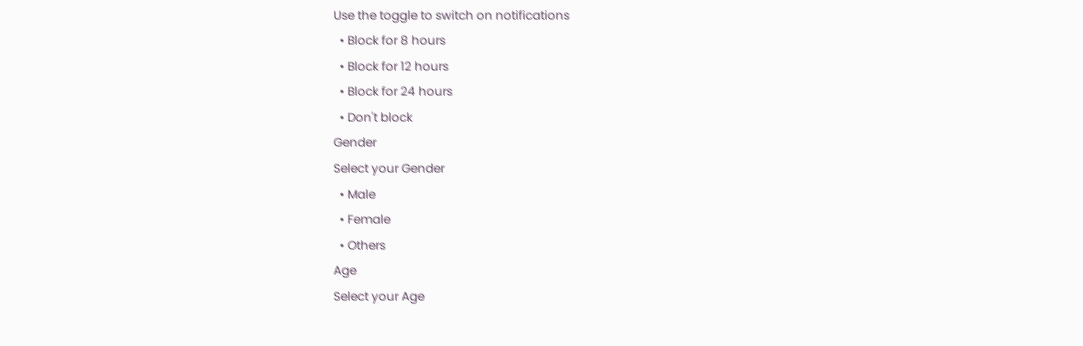Use the toggle to switch on notifications
  • Block for 8 hours
  • Block for 12 hours
  • Block for 24 hours
  • Don't block
Gender
Select your Gender
  • Male
  • Female
  • Others
Age
Select your Age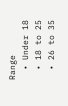Range
  • Under 18
  • 18 to 25
  • 26 to 35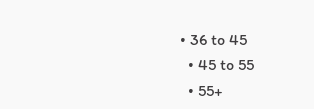• 36 to 45
  • 45 to 55
  • 55+